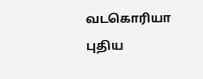வடகொரியா புதிய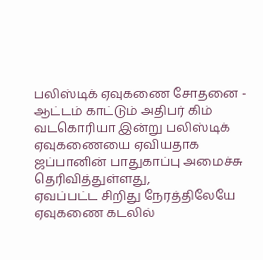பலிஸ்டிக் ஏவுகணை சோதனை - ஆட்டம் காட்டும் அதிபர் கிம்
வடகொரியா இன்று பலிஸ்டிக் ஏவுகணையை ஏவியதாக ஜப்பானின் பாதுகாப்பு அமைச்சு தெரிவித்துள்ளது,
ஏவப்பட்ட சிறிது நேரத்திலேயே ஏவுகணை கடலில்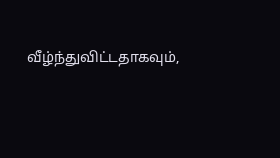வீழ்ந்துவிட்டதாகவும்,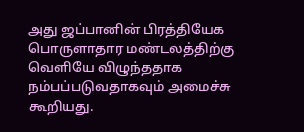அது ஜப்பானின் பிரத்தியேக பொருளாதார மண்டலத்திற்கு வெளியே விழுந்ததாக நம்பப்படுவதாகவும் அமைச்சு கூறியது.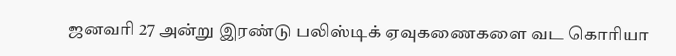ஜனவரி 27 அன்று இரண்டு பலிஸ்டிக் ஏவுகணைகளை வட கொரியா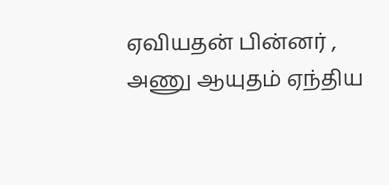ஏவியதன் பின்னர் , அணு ஆயுதம் ஏந்திய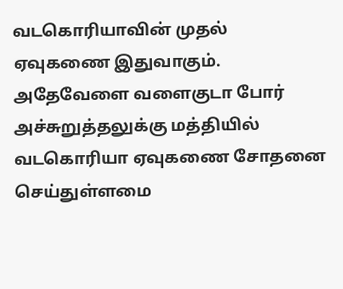வடகொரியாவின் முதல் ஏவுகணை இதுவாகும்.
அதேவேளை வளைகுடா போர் அச்சுறுத்தலுக்கு மத்தியில் வடகொரியா ஏவுகணை சோதனை செய்துள்ளமை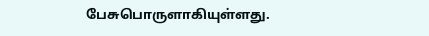பேசுபொருளாகியுள்ளது.